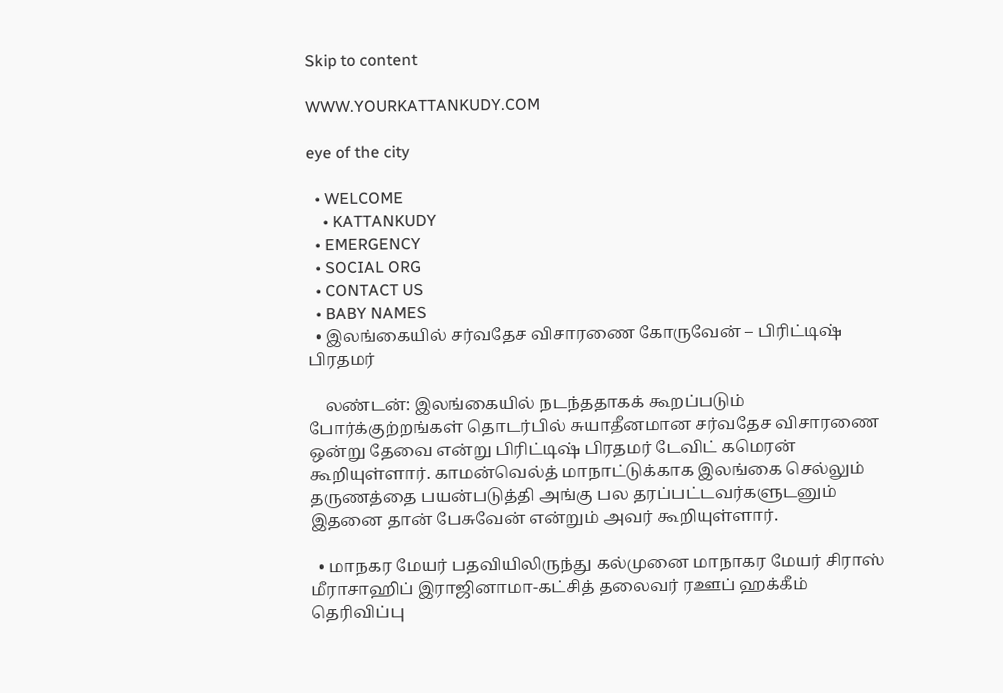Skip to content

WWW.YOURKATTANKUDY.COM

eye of the city

  • WELCOME
    • KATTANKUDY
  • EMERGENCY
  • SOCIAL ORG
  • CONTACT US
  • BABY NAMES
  • இலங்கையில் சர்வதேச விசாரணை கோருவேன் – பிரிட்டிஷ் பிரதமர்

    லண்டன்: இலங்கையில் நடந்ததாகக் கூறப்படும் போர்க்குற்றங்கள் தொடர்பில் சுயாதீனமான சர்வதேச விசாரணை ஒன்று தேவை என்று பிரிட்டிஷ் பிரதமர் டேவிட் கமெரன் கூறியுள்ளார். காமன்வெல்த் மாநாட்டுக்காக இலங்கை செல்லும் தருணத்தை பயன்படுத்தி அங்கு பல தரப்பட்டவர்களுடனும் இதனை தான் பேசுவேன் என்றும் அவர் கூறியுள்ளார்.

  • மாநகர மேயர் பதவியிலிருந்து கல்முனை மாநாகர மேயர் சிராஸ் மீராசாஹிப் இராஜினாமா-கட்சித் தலைவர் ரஊப் ஹக்கீம் தெரிவிப்பு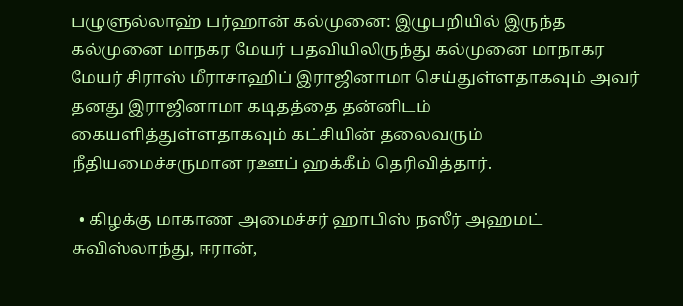பழுளுல்லாஹ் பர்ஹான் கல்முனை: இழுபறியில் இருந்த கல்முனை மாநகர மேயர் பதவியிலிருந்து கல்முனை மாநாகர மேயர் சிராஸ் மீராசாஹிப் இராஜினாமா செய்துள்ளதாகவும் அவர் தனது இராஜினாமா கடிதத்தை தன்னிடம் கையளித்துள்ளதாகவும் கட்சியின் தலைவரும் நீதியமைச்சருமான ரஊப் ஹக்கீம் தெரிவித்தார்.

  • கிழக்கு மாகாண அமைச்சர் ஹாபிஸ் நஸீர் அஹமட் சுவிஸ்லாந்து, ஈரான்,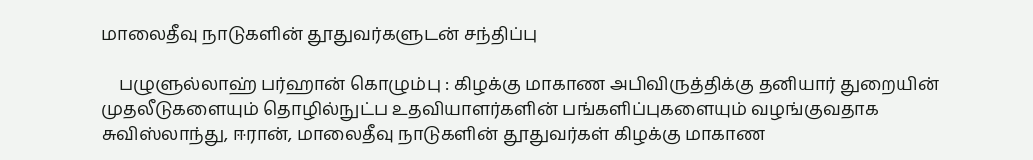மாலைதீவு நாடுகளின் தூதுவர்களுடன் சந்திப்பு

    பழுளுல்லாஹ் பர்ஹான் கொழும்பு : கிழக்கு மாகாண அபிவிருத்திக்கு தனியார் துறையின் முதலீடுகளையும் தொழில்நுட்ப உதவியாளர்களின் பங்களிப்புகளையும் வழங்குவதாக சுவிஸ்லாந்து, ஈரான், மாலைதீவு நாடுகளின் தூதுவர்கள் கிழக்கு மாகாண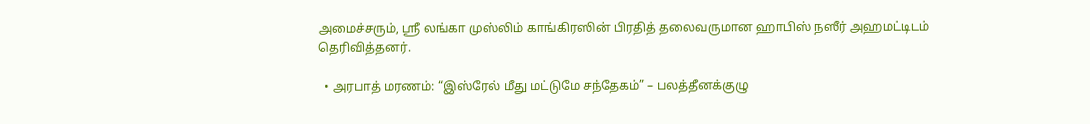அமைச்சரும், ஸ்ரீ லங்கா முஸ்லிம் காங்கிரஸின் பிரதித் தலைவருமான ஹாபிஸ் நஸீர் அஹமட்டிடம் தெரிவித்தனர்.

  • அரபாத் மரணம்: “இஸ்ரேல் மீது மட்டுமே சந்தேகம்” – பலத்தீனக்குழு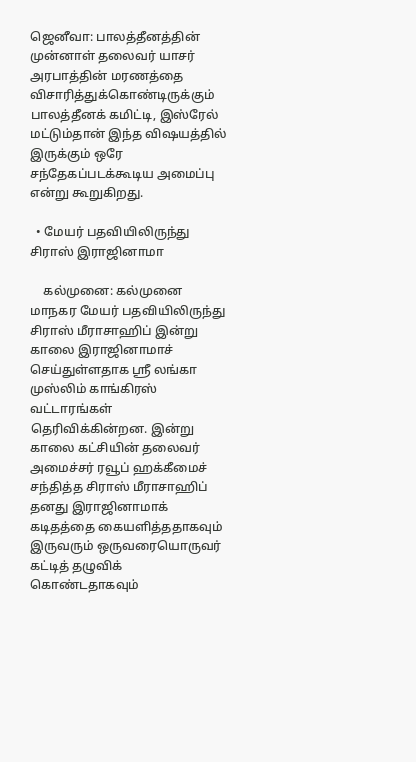ஜெனீவா: பாலத்தீனத்தின் முன்னாள் தலைவர் யாசர் அரபாத்தின் மரணத்தை விசாரித்துக்கொண்டிருக்கும் பாலத்தீனக் கமிட்டி, இஸ்ரேல் மட்டும்தான் இந்த விஷயத்தில் இருக்கும் ஒரே சந்தேகப்படக்கூடிய அமைப்பு என்று கூறுகிறது.

  • மேயர் பதவியிலிருந்து சிராஸ் இராஜினாமா

    கல்முனை: கல்முனை மாநகர மேயர் பதவியிலிருந்து சிராஸ் மீராசாஹிப் இன்று காலை இராஜினாமாச் செய்துள்ளதாக ஸ்ரீ லங்கா முஸ்லிம் காங்கிரஸ் வட்டாரங்கள் தெரிவிக்கின்றன. இன்று காலை கட்சியின் தலைவர் அமைச்சர் ரவூப் ஹக்கீமைச் சந்தித்த சிராஸ் மீராசாஹிப் தனது இராஜினாமாக் கடிதத்தை கையளித்ததாகவும் இருவரும் ஒருவரையொருவர் கட்டித் தழுவிக் கொண்டதாகவும்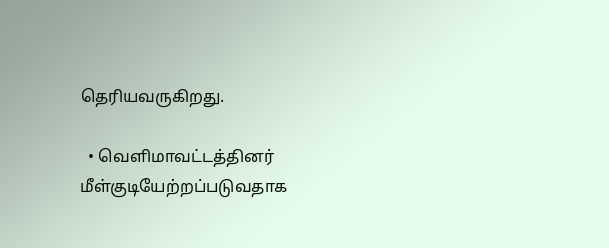தெரியவருகிறது.

  • வெளிமாவட்டத்தினர் மீள்குடியேற்றப்படுவதாக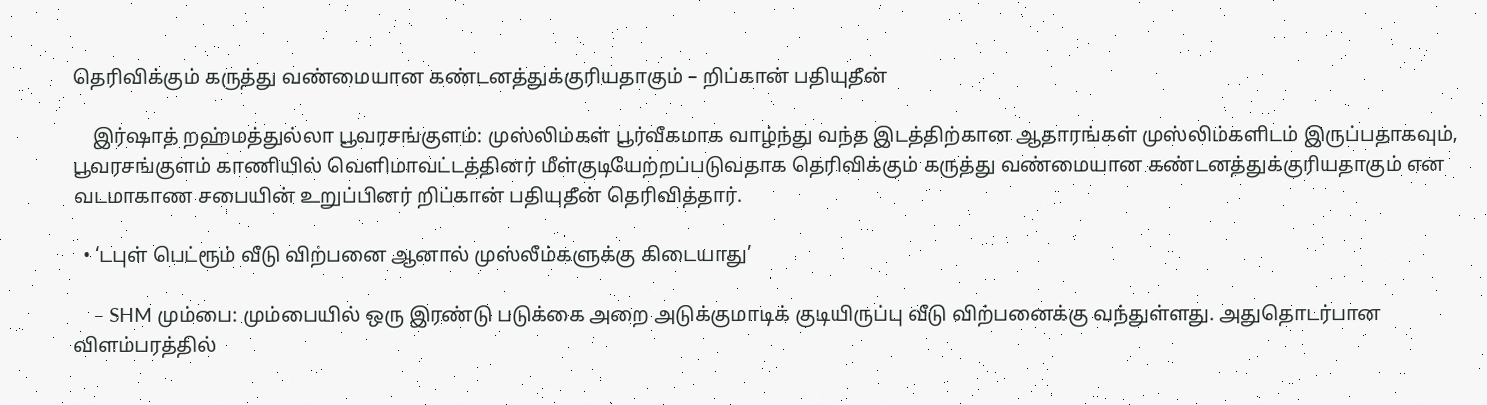தெரிவிக்கும் கருத்து வண்மையான கண்டனத்துக்குரியதாகும் – றிப்கான் பதியுதீன்

    இர்ஷாத் றஹ்மத்துல்லா பூவரசங்குளம்: முஸ்லிம்கள் பூர்வீகமாக வாழ்ந்து வந்த இடத்திற்கான ஆதாரங்கள் முஸ்லிம்களிடம் இருப்பதாகவும், பூவரசங்குளம் காணியில் வெளிமாவட்டத்தினர் மீள்குடியேற்றப்படுவதாக தெரிவிக்கும் கருத்து வண்மையான கண்டனத்துக்குரியதாகும் என வடமாகாண சபையின் உறுப்பினர் றிப்கான் பதியுதீன் தெரிவித்தார்.

  • ‘டபுள் பெட்ரூம் வீடு விற்பனை ஆனால் முஸ்லீம்களுக்கு கிடையாது’

    – SHM மும்பை: மும்பையில் ஒரு இரண்டு படுக்கை அறை அடுக்குமாடிக் குடியிருப்பு வீடு விற்பனைக்கு வந்துள்ளது. அதுதொடர்பான விளம்பரத்தில்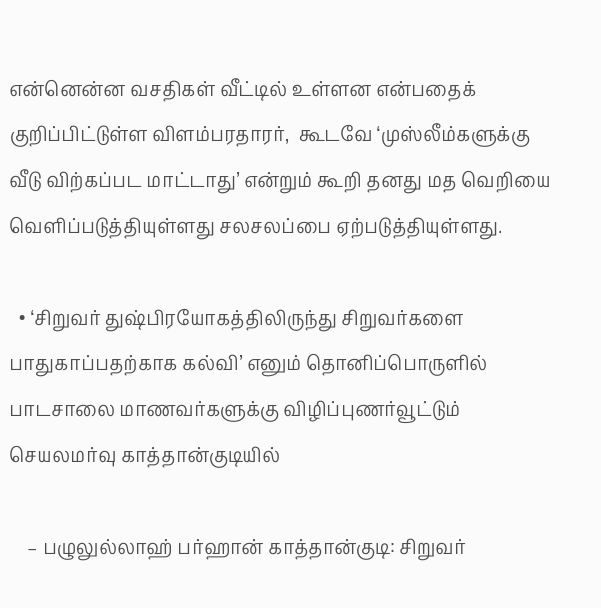என்னென்ன வசதிகள் வீட்டில் உள்ளன என்பதைக் குறிப்பிட்டுள்ள விளம்பரதாரர்,  கூடவே ‘முஸ்லீம்களுக்கு வீடு விற்கப்பட மாட்டாது’ என்றும் கூறி தனது மத வெறியை வெளிப்படுத்தியுள்ளது சலசலப்பை ஏற்படுத்தியுள்ளது.

  • ‘சிறுவர் துஷ்பிரயோகத்திலிருந்து சிறுவர்களை பாதுகாப்பதற்காக கல்வி’ எனும் தொனிப்பொருளில் பாடசாலை மாணவர்களுக்கு விழிப்புணர்வூட்டும் செயலமர்வு காத்தான்குடியில்

    – பழுலுல்லாஹ் பர்ஹான் காத்தான்குடி: சிறுவர்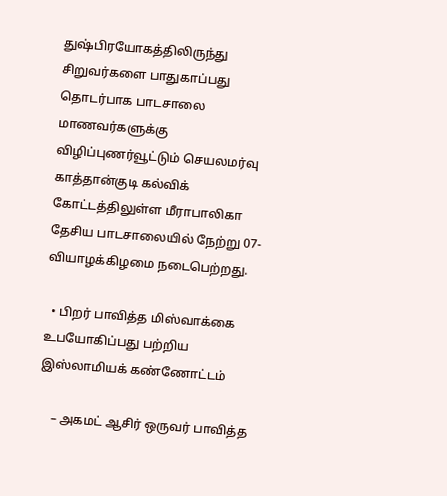துஷ்பிரயோகத்திலிருந்து சிறுவர்களை பாதுகாப்பது  தொடர்பாக பாடசாலை மாணவர்களுக்கு  விழிப்புணர்வூட்டும் செயலமர்வு காத்தான்குடி கல்விக் கோட்டத்திலுள்ள மீராபாலிகா தேசிய பாடசாலையில் நேற்று 07-வியாழக்கிழமை நடைபெற்றது.

  • பிறர் பாவித்த மிஸ்வாக்கை உபயோகிப்பது பற்றிய இஸ்லாமியக் கண்ணோட்டம்

    – அகமட் ஆசிர் ஒருவர் பாவித்த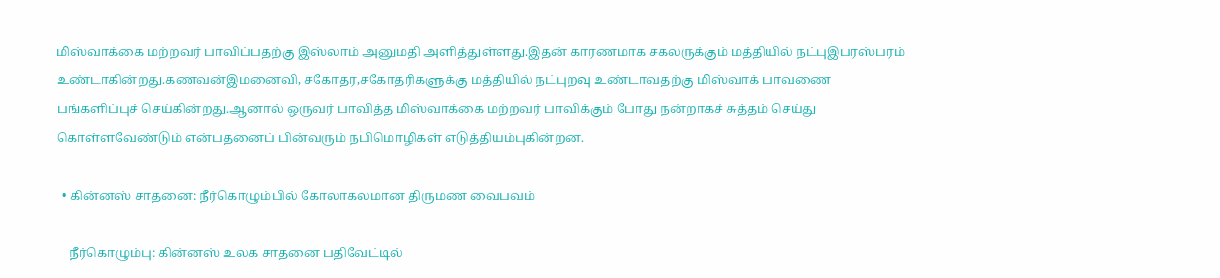மிஸ்வாக்கை மற்றவர் பாவிப்பதற்கு இஸ்லாம் அனுமதி அளித்துள்ளது.இதன் காரணமாக சகலருக்கும் மத்தியில் நட்புஇபரஸ்பரம் உண்டாகின்றது.கணவன்இமனைவி, சகோதர,சகோதரிகளுக்கு மத்தியில் நட்புறவு உண்டாவதற்கு மிஸ்வாக் பாவணை பங்களிப்புச் செய்கின்றது.ஆனால் ஒருவர் பாவித்த மிஸ்வாக்கை மற்றவர் பாவிக்கும் போது நன்றாகச் சுத்தம் செய்து கொள்ளவேண்டும் என்பதனைப் பின்வரும் நபிமொழிகள் எடுத்தியம்புகின்றன.

  • கின்னஸ் சாதனை: நீர்கொழும்பில் கோலாகலமான திருமண வைபவம்

    நீர்கொழும்பு: கின்னஸ் உலக சாதனை பதிவேட்டில்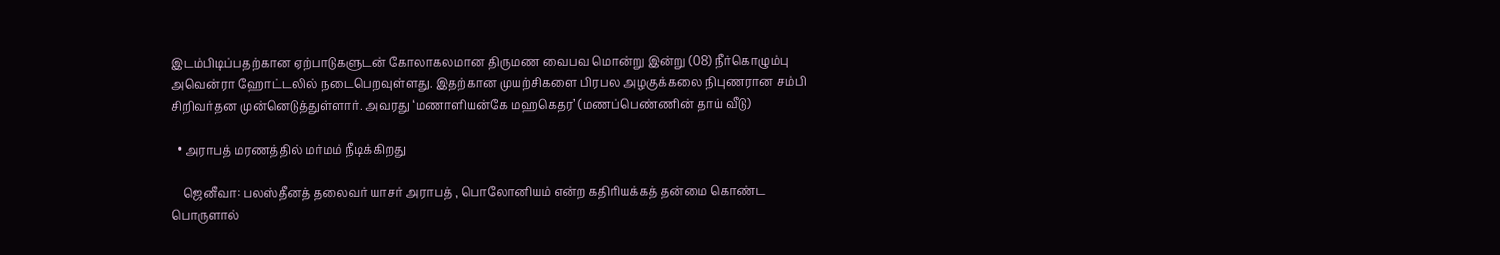இடம்பிடிப்பதற்கான ஏற்பாடுகளுடன் கோலாகலமான திருமண வைபவ மொன்று இன்று (08) நீர்கொழும்பு அவென்ரா ஹோட்டலில் நடைபெறவுள்ளது. இதற்கான முயற்சிகளை பிரபல அழகுக்கலை நிபுணரான சம்பி சிறிவர்தன முன்னெடுத்துள்ளார். அவரது ‘மணாளியன்கே மஹகெதர’ (மணப்பெண்ணின் தாய் வீடு)

  • அராபத் மரணத்தில் மர்மம் நீடிக்கிறது

    ஜெனீவா: பலஸ்தீனத் தலைவர் யாசர் அராபத் , பொலோனியம் என்ற கதிரியக்கத் தன்மை கொண்ட பொருளால்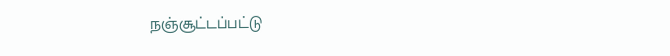நஞ்சூட்டப்பட்டு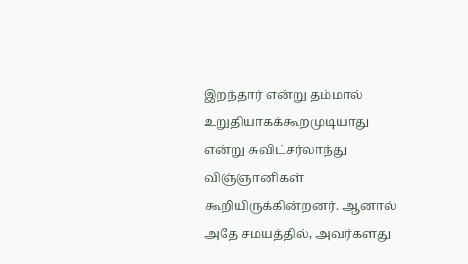இறந்தார் என்று தம்மால் உறுதியாகக்கூறமுடியாது என்று சுவிட்சர்லாந்து விஞ்ஞானிகள் கூறியிருக்கின்றனர். ஆனால் அதே சமயத்தில், அவர்களது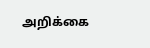அறிக்கை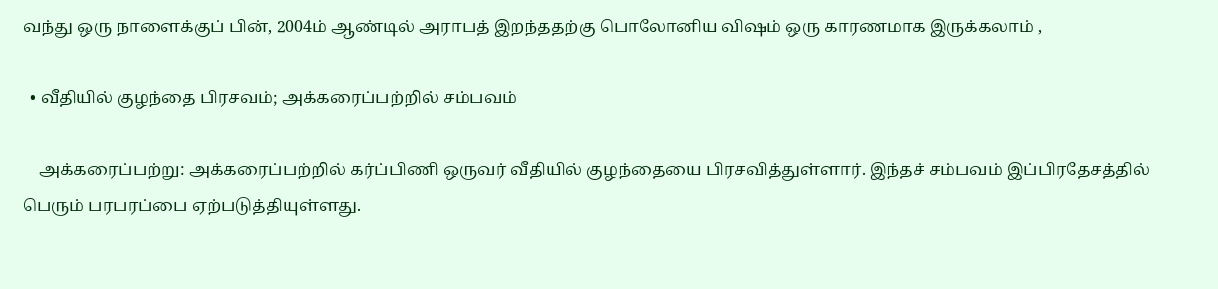வந்து ஒரு நாளைக்குப் பின், 2004ம் ஆண்டில் அராபத் இறந்ததற்கு பொலோனிய விஷம் ஒரு காரணமாக இருக்கலாம் ,

  • வீதியில் குழந்தை பிரசவம்; அக்கரைப்பற்றில் சம்பவம்

    அக்கரைப்பற்று: அக்கரைப்பற்றில் கர்ப்பிணி ஒருவர் வீதியில் குழந்தையை பிரசவித்துள்ளார். இந்தச் சம்பவம் இப்பிரதேசத்தில் பெரும் பரபரப்பை ஏற்படுத்தியுள்ளது.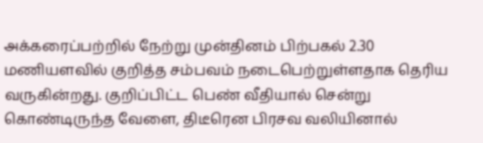அக்கரைப்பற்றில் நேற்று முன்தினம் பிற்பகல் 2.30 மணியளவில் குறித்த சம்பவம் நடைபெற்றுள்ளதாக தெரிய வருகின்றது. குறிப்பிட்ட பெண் வீதியால் சென்று கொண்டிருந்த வேளை, திடீரென பிரசவ வலியினால்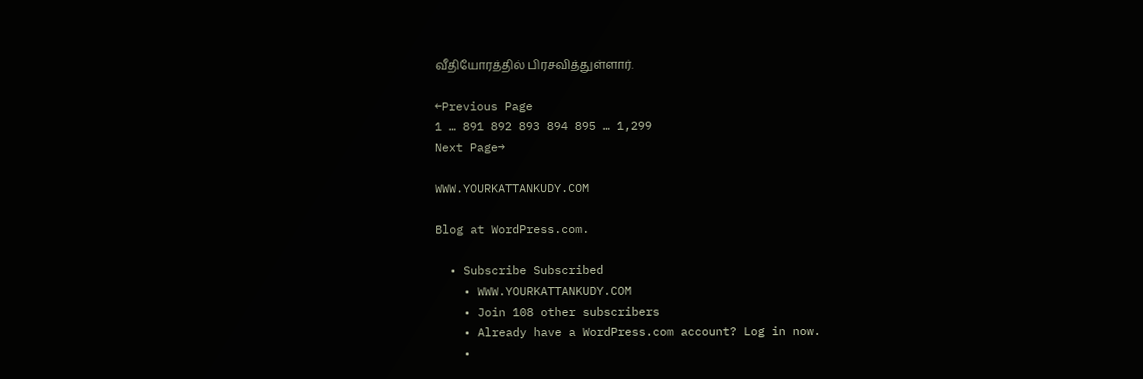வீதியோரத்தில் பிரசவித்துள்ளார்.

←Previous Page
1 … 891 892 893 894 895 … 1,299
Next Page→

WWW.YOURKATTANKUDY.COM

Blog at WordPress.com.

  • Subscribe Subscribed
    • WWW.YOURKATTANKUDY.COM
    • Join 108 other subscribers
    • Already have a WordPress.com account? Log in now.
    •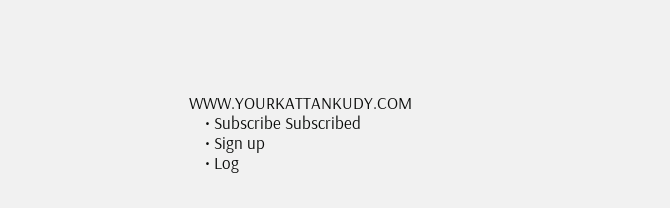WWW.YOURKATTANKUDY.COM
    • Subscribe Subscribed
    • Sign up
    • Log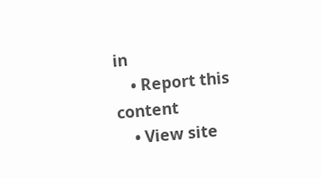in
    • Report this content
    • View site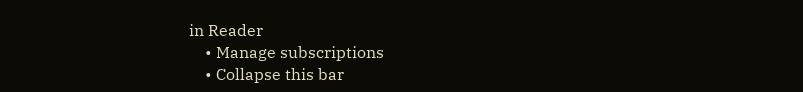in Reader
    • Manage subscriptions
    • Collapse this bar